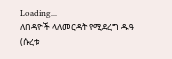Loading...
ለበዳዮች ላለመርዳት የሚደረግ ዱዓ (ሱረቱ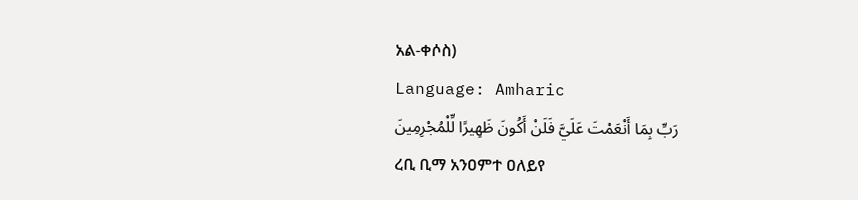አል-ቀሶስ)
Language: Amharic
رَبِّ بِمَا أَنْعَمْتَ عَلَيَّ فَلَنْ أَكُونَ ظَهِيرًا لِّلْمُجْرِمِينَ
ረቢ ቢማ አንዐምተ ዐለይየ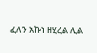ፈለን አኩነ ዘሂረል ሊል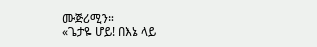ሙጅሪሚን።
«ጌታዬ ሆይ! በእኔ ላይ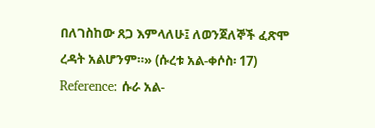በለገስከው ጸጋ እምላለሁ፤ ለወንጀለኞች ፈጽሞ ረዳት አልሆንም።» (ሱረቱ አል-ቀሶስ፡ 17)
Reference: ሱራ አል-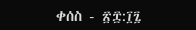ቀሰስ - ፳፰:፲፯